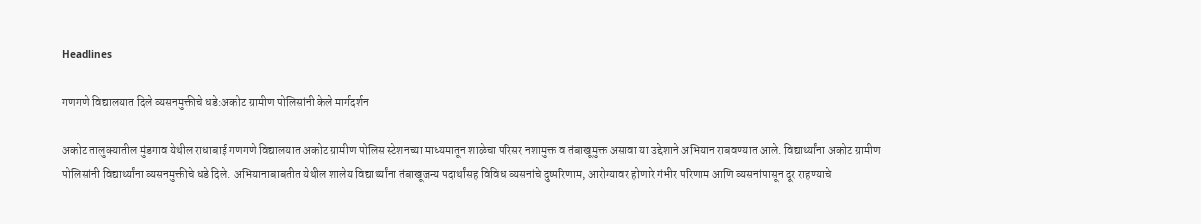Headlines

गणगणे विद्यालयात दिले व्यसनमुक्तीचे धडे:अकोट ग्रामीण पोलिसांनी केले मार्गदर्शन

अकोट तालुक्यातील मुंडगाव येथील राधाबाई गणगणे विद्यालयात अकोट ग्रामीण पोलिस स्टेशनच्या माध्यमातून शाळेचा परिसर नशामुक्त व तंबाखूमुक्त असावा या उद्देशाने अभियान राबवण्यात आले. विद्यार्थ्यांना अकोट ग्रामीण पोलिसांनी विद्यार्थ्यांना व्यसनमुक्तीचे धडे दिले. अभियानाबाबतीत येथील शालेय विद्यार्थ्यांना तंबाखूजन्य पदार्थांसह विविध व्यसनांचे दुष्परिणाम, आरोग्यावर होणारे गंभीर परिणाम आणि व्यसनांपासून दूर राहण्याचे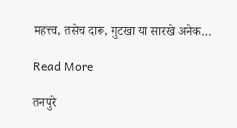महत्त्व, तसेच दारू, गुटखा या सारखे अनेक…

Read More

तनपुरे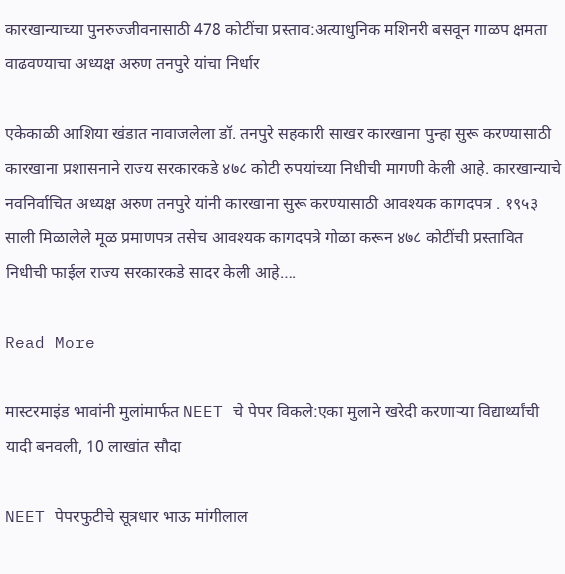कारखान्याच्या पुनरुज्जीवनासाठी 478 कोटींचा प्रस्ताव:अत्याधुनिक मशिनरी बसवून गाळप क्षमता वाढवण्याचा अध्यक्ष अरुण तनपुरे यांचा निर्धार

एकेकाळी आशिया खंडात नावाजलेला डॉ. तनपुरे सहकारी साखर कारखाना पुन्हा सुरू करण्यासाठी कारखाना प्रशासनाने राज्य सरकारकडे ४७८ कोटी रुपयांच्या निधीची मागणी केली आहे. कारखान्याचे नवनिर्वाचित अध्यक्ष अरुण तनपुरे यांनी कारखाना सुरू करण्यासाठी आवश्यक कागदपत्र . १९५३ साली मिळालेले मूळ प्रमाणपत्र तसेच आवश्यक कागदपत्रे गोळा करून ४७८ कोटींची प्रस्तावित निधीची फाईल राज्य सरकारकडे सादर केली आहे….

Read More

मास्टरमाइंड भावांनी मुलांमार्फत NEET चे पेपर विकले:एका मुलाने खरेदी करणाऱ्या विद्यार्थ्यांची यादी बनवली, 10 लाखांत सौदा

NEET पेपरफुटीचे सूत्रधार भाऊ मांगीलाल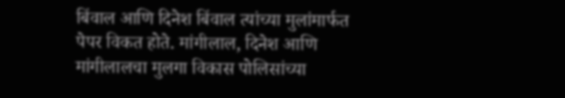बिंवाल आणि दिनेश बिंवाल त्यांच्या मुलांमार्फत पेपर विकत होते. मांगीलाल, दिनेश आणि मांगीलालचा मुलगा विकास पोलिसांच्या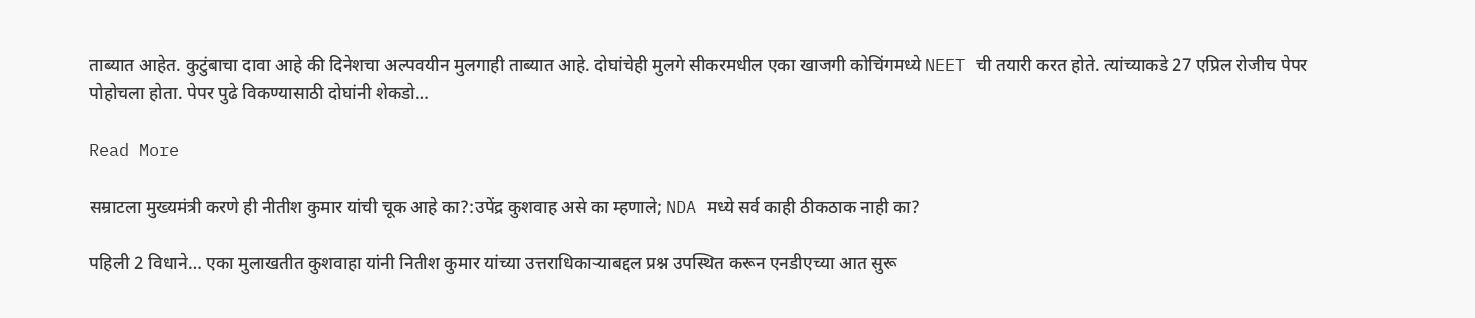ताब्यात आहेत. कुटुंबाचा दावा आहे की दिनेशचा अल्पवयीन मुलगाही ताब्यात आहे. दोघांचेही मुलगे सीकरमधील एका खाजगी कोचिंगमध्ये NEET ची तयारी करत होते. त्यांच्याकडे 27 एप्रिल रोजीच पेपर पोहोचला होता. पेपर पुढे विकण्यासाठी दोघांनी शेकडो…

Read More

सम्राटला मुख्यमंत्री करणे ही नीतीश कुमार यांची चूक आहे का?:उपेंद्र कुशवाह असे का म्हणाले; NDA मध्ये सर्व काही ठीकठाक नाही का?

पहिली 2 विधाने… एका मुलाखतीत कुशवाहा यांनी नितीश कुमार यांच्या उत्तराधिकाऱ्याबद्दल प्रश्न उपस्थित करून एनडीएच्या आत सुरू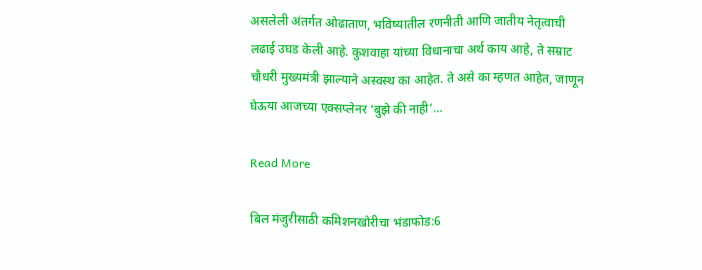असलेली अंतर्गत ओढाताण, भविष्यातील रणनीती आणि जातीय नेतृत्वाची लढाई उघड केली आहे. कुशवाहा यांच्या विधानाचा अर्थ काय आहे, ते सम्राट चौधरी मुख्यमंत्री झाल्याने अस्वस्थ का आहेत. ते असे का म्हणत आहेत, जाणून घेऊया आजच्या एक्सप्लेनर ‘बुझे की नाही’…

Read More

बिल मंजुरीसाठी कमिशनखोरीचा भंडाफोड:6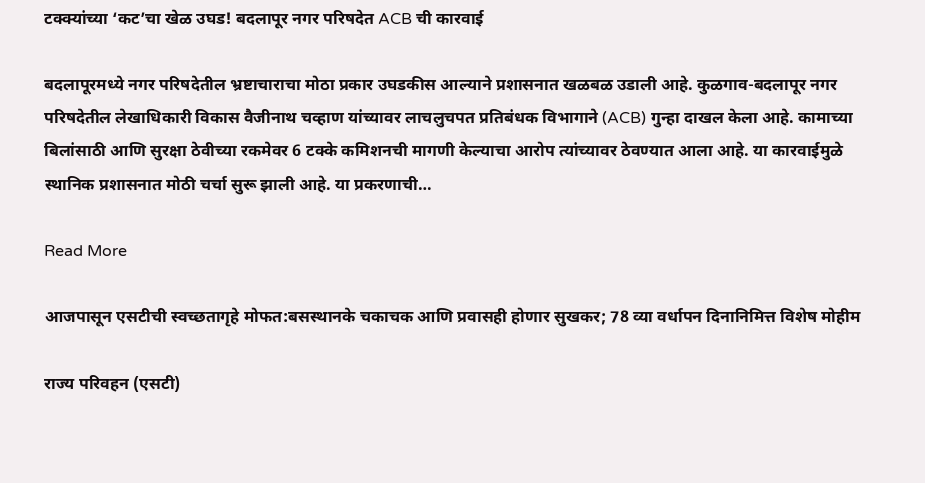टक्क्यांच्या ‘कट’चा खेळ उघड! बदलापूर नगर परिषदेत ACB ची कारवाई

बदलापूरमध्ये नगर परिषदेतील भ्रष्टाचाराचा मोठा प्रकार उघडकीस आल्याने प्रशासनात खळबळ उडाली आहे. कुळगाव-बदलापूर नगर परिषदेतील लेखाधिकारी विकास वैजीनाथ चव्हाण यांच्यावर लाचलुचपत प्रतिबंधक विभागाने (ACB) गुन्हा दाखल केला आहे. कामाच्या बिलांसाठी आणि सुरक्षा ठेवीच्या रकमेवर 6 टक्के कमिशनची मागणी केल्याचा आरोप त्यांच्यावर ठेवण्यात आला आहे. या कारवाईमुळे स्थानिक प्रशासनात मोठी चर्चा सुरू झाली आहे. या प्रकरणाची…

Read More

आजपासून एसटीची स्वच्छतागृहे मोफत:बसस्थानके चकाचक आणि प्रवासही होणार सुखकर; 78 व्या वर्धापन दिनानिमित्त विशेष मोहीम

राज्य परिवहन (एसटी)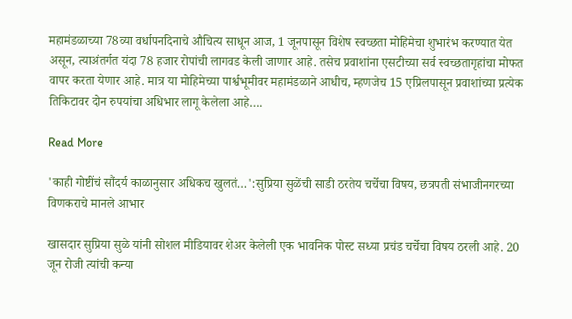महामंडळाच्या 78व्या वर्धापनदिनाचे औचित्य साधून आज, 1 जूनपासून विशेष स्वच्छता मोहिमेचा शुभारंभ करण्यात येत असून, त्याअंतर्गत यंदा 78 हजार रोपांची लागवड केली जाणार आहे. तसेच प्रवाशांना एसटीच्या सर्व स्वच्छतागृहांचा मोफत वापर करता येणार आहे. मात्र या मोहिमेच्या पार्श्वभूमीवर महामंडळाने आधीच, म्हणजेच 15 एप्रिलपासून प्रवाशांच्या प्रत्येक तिकिटावर दोन रुपयांचा अधिभार लागू केलेला आहे….

Read More

'काही गोष्टींचं सौंदर्य काळानुसार अधिकच खुलतं…':सुप्रिया सुळेंची साडी ठरतेय चर्चेचा विषय, छत्रपती संभाजीनगरच्या विणकराचे मानले आभार

खासदार सुप्रिया सुळे यांनी सोशल मीडियावर शेअर केलेली एक भावनिक पोस्ट सध्या प्रचंड चर्चेचा विषय ठरली आहे. 20 जून रोजी त्यांची कन्या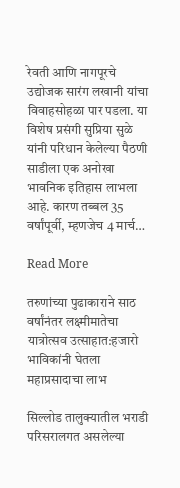रेवती आणि नागपूरचे उद्योजक सारंग लखानी यांचा विवाहसोहळा पार पडला. या विशेष प्रसंगी सुप्रिया सुळे यांनी परिधान केलेल्या पैठणी साडीला एक अनोखा भावनिक इतिहास लाभला आहे. कारण तब्बल 35 वर्षांपूर्वी, म्हणजेच 4 मार्च…

Read More

तरुणांच्या पुढाकाराने साठ वर्षांनंतर लक्ष्मीमातेचा यात्रोत्सव उत्साहात:हजारो भाविकांनी घेतला महाप्रसादाचा लाभ

सिल्लोड तालुक्यातील भराडी परिसरालगत असलेल्या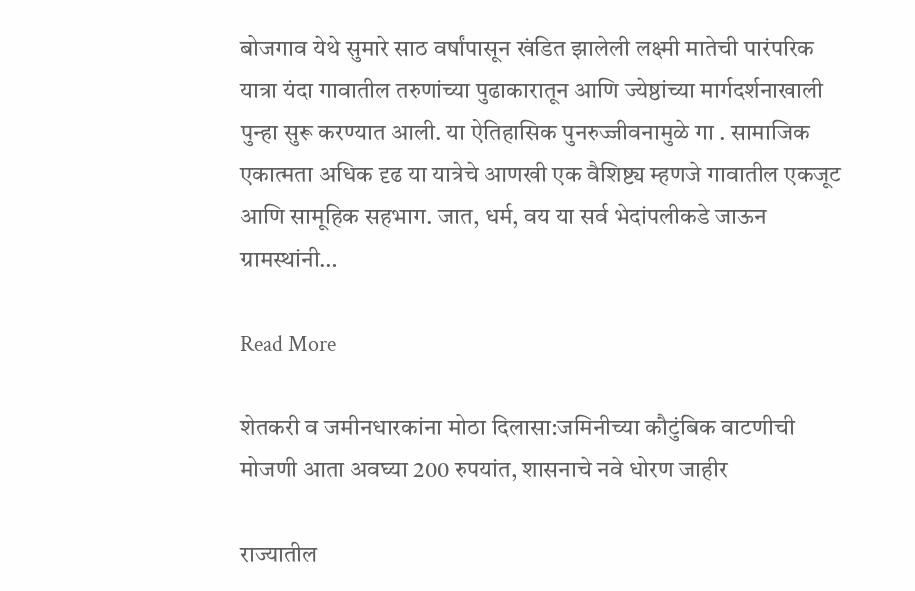बोजगाव येथे सुमारे साठ वर्षांपासून खंडित झालेली लक्ष्मी मातेची पारंपरिक यात्रा यंदा गावातील तरुणांच्या पुढाकारातून आणि ज्येष्ठांच्या मार्गदर्शनाखाली पुन्हा सुरू करण्यात आली. या ऐतिहासिक पुनरुज्जीवनामुळे गा . सामाजिक एकात्मता अधिक दृढ या यात्रेचे आणखी एक वैशिष्ट्य म्हणजे गावातील एकजूट आणि सामूहिक सहभाग. जात, धर्म, वय या सर्व भेदांपलीकडे जाऊन ग्रामस्थांनी…

Read More

शेतकरी व जमीनधारकांना मोठा दिलासा:जमिनीच्या कौटुंबिक वाटणीची मोजणी आता अवघ्या 200 रुपयांत, शासनाचे नवे धोरण जाहीर

राज्यातील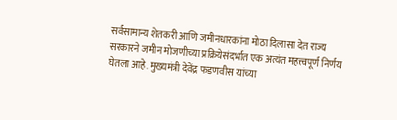सर्वसामान्य शेतकरी आणि जमीनधारकांना मोठा दिलासा देत राज्य सरकारने जमीन मोजणीच्या प्रक्रियेसंदर्भात एक अत्यंत महत्त्वपूर्ण निर्णय घेतला आहे. मुख्यमंत्री देवेंद्र फडणवीस यांच्या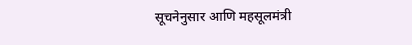सूचनेनुसार आणि महसूलमंत्री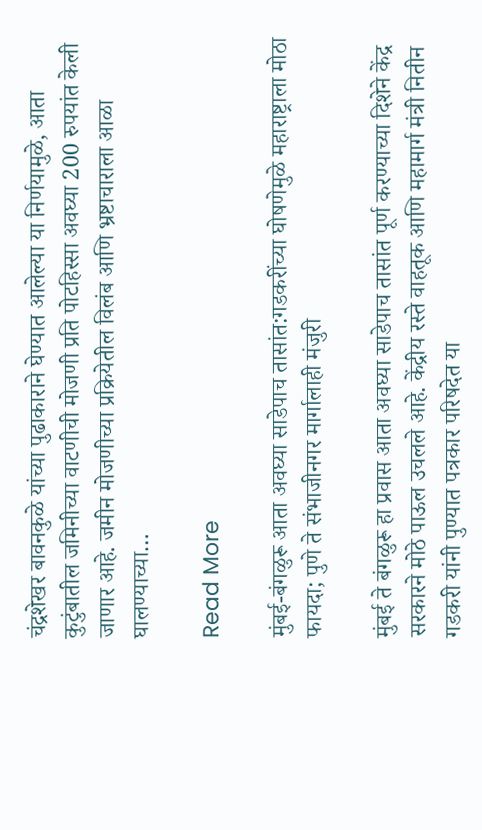चंद्रशेखर बावनकुळे यांच्या पुढाकाराने घेण्यात आलेल्या या निर्णयामुळे, आता कुटुंबातील जमिनीच्या वाटणीची मोजणी प्रति पोटहिस्सा अवघ्या 200 रुपयांत केली जाणार आहे. जमीन मोजणीच्या प्रक्रियेतील विलंब आणि भ्रष्टाचाराला आळा घालण्याच्या…

Read More

मुंबई-बंगळुरू आता अवघ्या साडेपाच तासांत:गडकरींच्या घोषणेमुळे महाराष्ट्राला मोठा फायदा; पुणे ते संभाजीनगर मार्गालाही मंजुरी

मुंबई ते बंगळुरू हा प्रवास आता अवघ्या साडेपाच तासांत पूर्ण करण्याच्या दिशेने केंद्र सरकारने मोठे पाऊल उचलले आहे. केंद्रीय रस्ते वाहतूक आणि महामार्ग मंत्री नितीन गडकरी यांनी पुण्यात पत्रकार परिषदेत या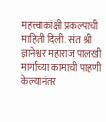महत्त्वाकांक्षी प्रकल्पाची माहिती दिली. संत श्री ज्ञानेश्वर महाराज पालखी मार्गाच्या कामाची पाहणी केल्यानंतर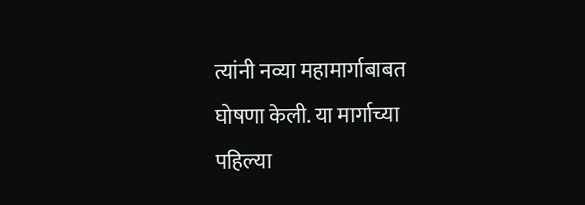त्यांनी नव्या महामार्गाबाबत घोषणा केली. या मार्गाच्या पहिल्या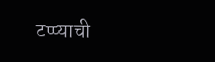टप्प्याची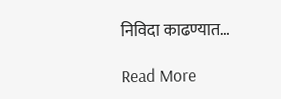निविदा काढण्यात…

Read More